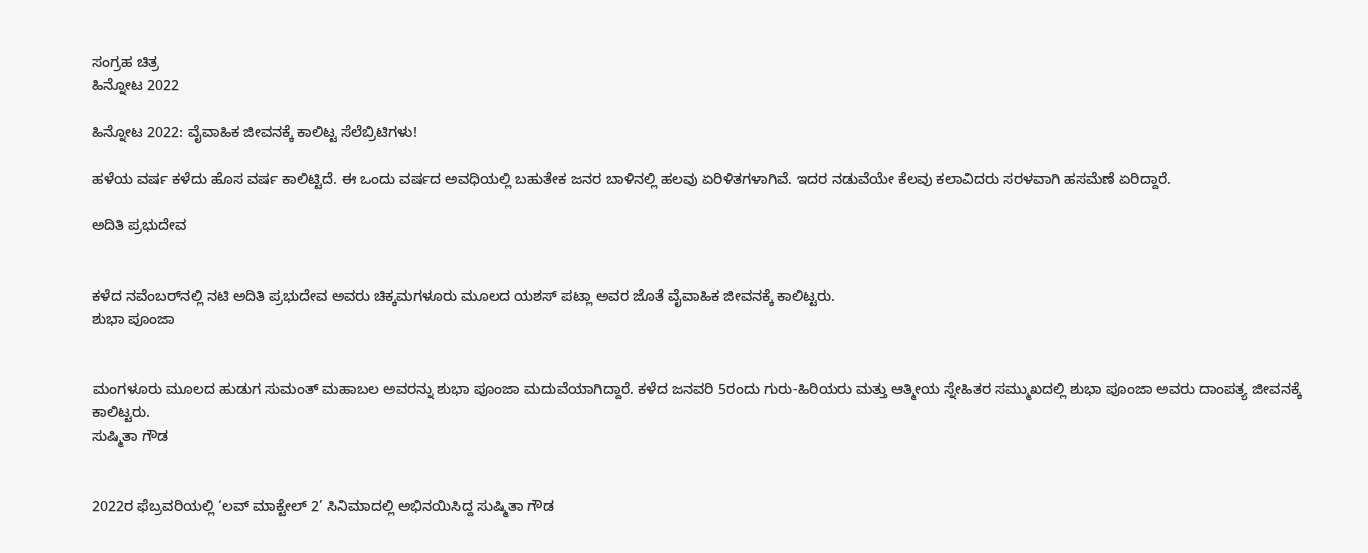ಸಂಗ್ರಹ ಚಿತ್ರ
ಹಿನ್ನೋಟ 2022

ಹಿನ್ನೋಟ 2022: ವೈವಾಹಿಕ ಜೀವನಕ್ಕೆ ಕಾಲಿಟ್ಟ ಸೆಲೆಬ್ರಿಟಿಗಳು!

ಹಳೆಯ ವರ್ಷ ಕಳೆದು ಹೊಸ ವರ್ಷ ಕಾಲಿಟ್ಟಿದೆ. ಈ ಒಂದು ವರ್ಷದ ಅವಧಿಯಲ್ಲಿ ಬಹುತೇಕ ಜನರ ಬಾಳಿನಲ್ಲಿ ಹಲವು ಏರಿಳಿತಗಳಾಗಿವೆ. ಇದರ ನಡುವೆಯೇ ಕೆಲವು ಕಲಾವಿದರು ಸರಳವಾಗಿ ಹಸಮೆಣೆ ಏರಿದ್ದಾರೆ.

ಅದಿತಿ ಪ್ರಭುದೇವ


ಕಳೆದ ನವೆಂಬರ್‌ನಲ್ಲಿ ನಟಿ ಅದಿತಿ ಪ್ರಭುದೇವ ಅವರು ಚಿಕ್ಕಮಗಳೂರು ಮೂಲದ ಯಶಸ್ ಪಟ್ಲಾ ಅವರ ಜೊತೆ ವೈವಾಹಿಕ ಜೀವನಕ್ಕೆ ಕಾಲಿಟ್ಟರು.
ಶುಭಾ ಪೂಂಜಾ


ಮಂಗಳೂರು ಮೂಲದ ಹುಡುಗ ಸುಮಂತ್ ಮಹಾಬಲ ಅವರನ್ನು ಶುಭಾ ಪೂಂಜಾ ಮದುವೆಯಾಗಿದ್ದಾರೆ. ಕಳೆದ ಜನವರಿ 5ರಂದು ಗುರು-ಹಿರಿಯರು ಮತ್ತು ಆತ್ಮೀಯ ಸ್ನೇಹಿತರ ಸಮ್ಮುಖದಲ್ಲಿ ಶುಭಾ ಪೂಂಜಾ ಅವರು ದಾಂಪತ್ಯ ಜೀವನಕ್ಕೆ ಕಾಲಿಟ್ಟರು.
ಸುಷ್ಮಿತಾ ಗೌಡ


2022ರ ಫೆಬ್ರವರಿಯಲ್ಲಿ ‘ಲವ್ ಮಾಕ್ಟೇಲ್ 2’ ಸಿನಿಮಾದಲ್ಲಿ ಅಭಿನಯಿಸಿದ್ದ ಸುಷ್ಮಿತಾ ಗೌಡ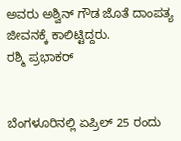ಅವರು ಅಶ್ವಿನ್ ಗೌಡ ಜೊತೆ ದಾಂಪತ್ಯ ಜೀವನಕ್ಕೆ ಕಾಲಿಟ್ಟಿದ್ದರು.
ರಶ್ಮಿ ಪ್ರಭಾಕರ್


ಬೆಂಗಳೂರಿನಲ್ಲಿ ಏಪ್ರಿಲ್ 25 ರಂದು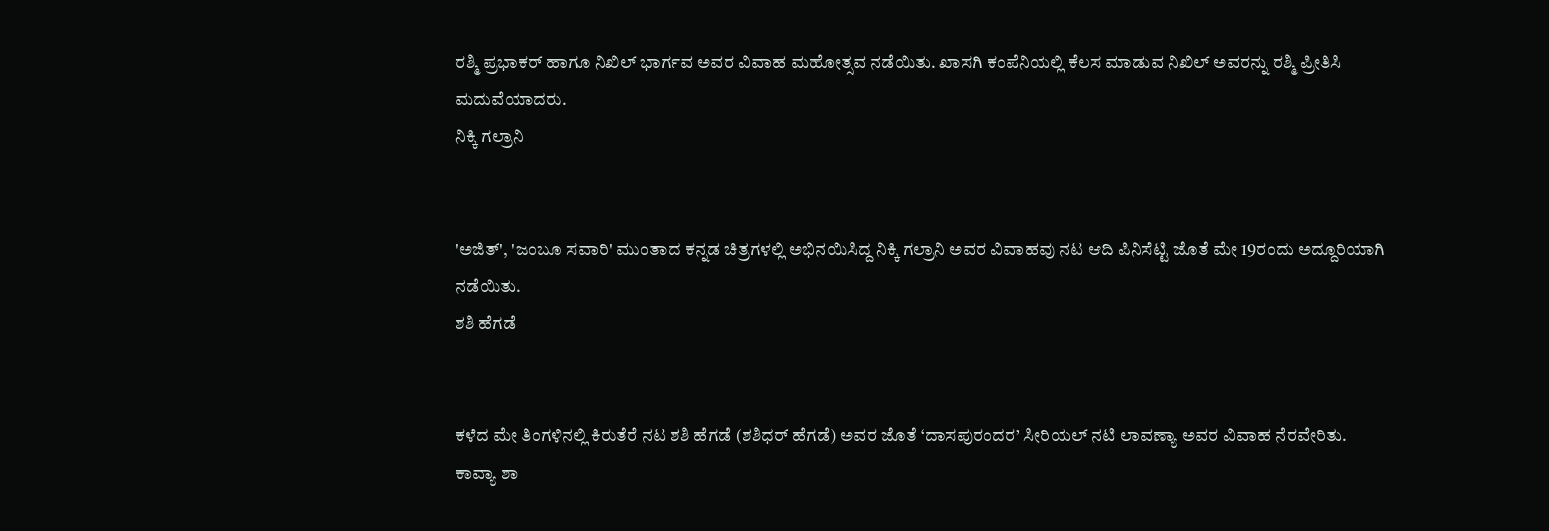ರಶ್ಮಿ ಪ್ರಭಾಕರ್ ಹಾಗೂ ನಿಖಿಲ್ ಭಾರ್ಗವ ಅವರ ವಿವಾಹ ಮಹೋತ್ಸವ ನಡೆಯಿತು. ಖಾಸಗಿ ಕಂಪೆನಿಯಲ್ಲಿ ಕೆಲಸ ಮಾಡುವ ನಿಖಿಲ್ ಅವರನ್ನು ರಶ್ಮಿ ಪ್ರೀತಿಸಿ ಮದುವೆಯಾದರು.
ನಿಕ್ಕಿ ಗಲ್ರಾನಿ


'ಅಜಿತ್', 'ಜಂಬೂ ಸವಾರಿ' ಮುಂತಾದ ಕನ್ನಡ ಚಿತ್ರಗಳಲ್ಲಿ ಅಭಿನಯಿಸಿದ್ದ ನಿಕ್ಕಿ ಗಲ್ರಾನಿ ಅವರ ವಿವಾಹವು ನಟ ಆದಿ ಪಿನಿಸೆಟ್ಟಿ ಜೊತೆ ಮೇ 19ರಂದು ಅದ್ದೂರಿಯಾಗಿ ನಡೆಯಿತು.
ಶಶಿ ಹೆಗಡೆ


ಕಳೆದ ಮೇ ತಿಂಗಳಿನಲ್ಲಿ ಕಿರುತೆರೆ ನಟ ಶಶಿ ಹೆಗಡೆ (ಶಶಿಧರ್ ಹೆಗಡೆ) ಅವರ ಜೊತೆ ‘ದಾಸಪುರಂದರ’ ಸೀರಿಯಲ್‌ ನಟಿ ಲಾವಣ್ಯಾ ಅವರ ವಿವಾಹ ನೆರವೇರಿತು.
ಕಾವ್ಯಾ ಶಾ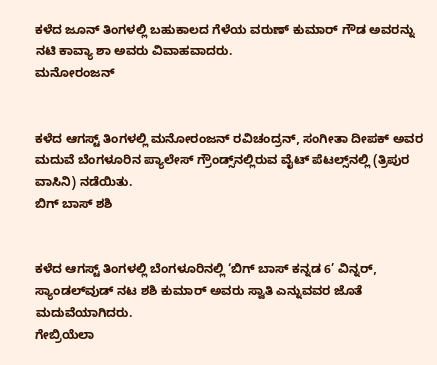ಕಳೆದ ಜೂನ್ ತಿಂಗಳಲ್ಲಿ ಬಹುಕಾಲದ ಗೆಳೆಯ ವರುಣ್ ಕುಮಾರ್ ಗೌಡ ಅವರನ್ನು ನಟಿ ಕಾವ್ಯಾ ಶಾ ಅವರು ವಿವಾಹವಾದರು.
ಮನೋರಂಜನ್


ಕಳೆದ ಆಗಸ್ಟ್ ತಿಂಗಳಲ್ಲಿ ಮನೋರಂಜನ್ ರವಿಚಂದ್ರನ್, ಸಂಗೀತಾ ದೀಪಕ್ ಅವರ ಮದುವೆ ಬೆಂಗಳೂರಿನ ಪ್ಯಾಲೇಸ್ ಗ್ರೌಂಡ್ಸ್‌ನಲ್ಲಿರುವ ವೈಟ್ ಪೆಟಲ್ಸ್‌ನಲ್ಲಿ (ತ್ರಿಪುರ ವಾಸಿನಿ) ನಡೆಯಿತು.
ಬಿಗ್ ಬಾಸ್ ಶಶಿ


ಕಳೆದ ಆಗಸ್ಟ್ ತಿಂಗಳಲ್ಲಿ ಬೆಂಗಳೂರಿನಲ್ಲಿ ‘ಬಿಗ್ ಬಾಸ್ ಕನ್ನಡ 6’ ವಿನ್ನರ್, ಸ್ಯಾಂಡಲ್‌ವುಡ್ ನಟ ಶಶಿ ಕುಮಾರ್ ಅವರು ಸ್ವಾತಿ ಎನ್ನುವವರ ಜೊತೆ ಮದುವೆಯಾಗಿದರು.
ಗೇಬ್ರಿಯೆಲಾ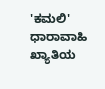'ಕಮಲಿ' ಧಾರಾವಾಹಿ ಖ್ಯಾತಿಯ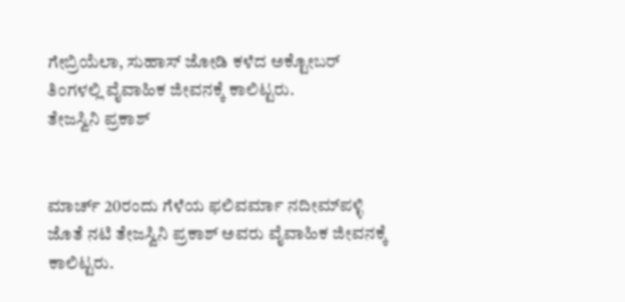ಗೇಬ್ರಿಯೆಲಾ, ಸುಹಾಸ್ ಜೋಡಿ ಕಳೆದ ಅಕ್ಟೋಬರ್ ತಿಂಗಳಲ್ಲಿ ವೈವಾಹಿಕ ಜೀವನಕ್ಕೆ ಕಾಲಿಟ್ಟರು.
ತೇಜಸ್ವಿನಿ ಪ್ರಕಾಶ್


ಮಾರ್ಚ್ 20ರಂದು ಗೆಳೆಯ ಫಲಿವರ್ಮಾ ನದೀಮ್‌ಪಳ್ಳಿ ಜೊತೆ ನಟಿ ತೇಜಸ್ವಿನಿ ಪ್ರಕಾಶ್ ಅವರು ವೈವಾಹಿಕ ಜೀವನಕ್ಕೆ ಕಾಲಿಟ್ಟರು.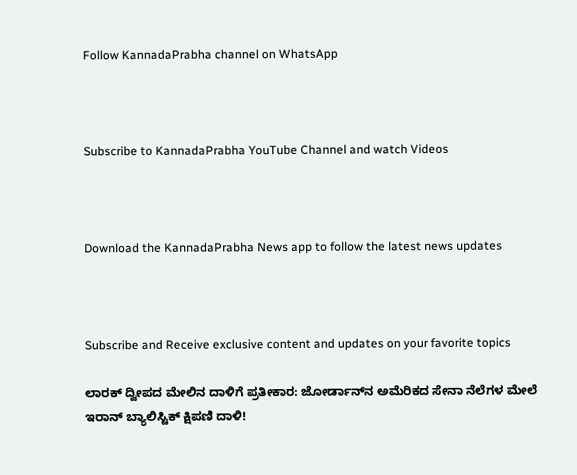Follow KannadaPrabha channel on WhatsApp



Subscribe to KannadaPrabha YouTube Channel and watch Videos



Download the KannadaPrabha News app to follow the latest news updates



Subscribe and Receive exclusive content and updates on your favorite topics

ಲಾರಕ್ ದ್ವೀಪದ ಮೇಲಿನ ದಾಳಿಗೆ ಪ್ರತೀಕಾರ: ಜೋರ್ಡಾನ್‌ನ ಅಮೆರಿಕದ ಸೇನಾ ನೆಲೆಗಳ ಮೇಲೆ ಇರಾನ್ ಬ್ಯಾಲಿಸ್ಟಿಕ್ ಕ್ಷಿಪಣಿ ದಾಳಿ!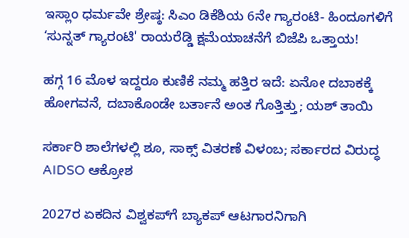ಇಸ್ಲಾಂ ಧರ್ಮವೇ ಶ್ರೇಷ್ಠ: ಸಿಎಂ ಡಿಕೆಶಿಯ 6ನೇ ಗ್ಯಾರಂಟಿ- ಹಿಂದೂಗಳಿಗೆ ‘ಸುನ್ನತ್ ಗ್ಯಾರಂಟಿ' ರಾಯರೆಡ್ಡಿ ಕ್ಷಮೆಯಾಚನೆಗೆ ಬಿಜೆಪಿ ಒತ್ತಾಯ!

ಹಗ್ಗ 16 ಮೊಳ ಇದ್ದರೂ ಕುಣಿಕೆ ನಮ್ಮ ಹತ್ತಿರ ಇದೆ: ಏನೋ ದಬಾಕಕ್ಕೆ ಹೋಗವನೆ, ದಬಾಕೊಂಡೇ ಬರ್ತಾನೆ ಅಂತ ಗೊತ್ತಿತ್ತು; ಯಶ್ ತಾಯಿ

ಸರ್ಕಾರಿ ಶಾಲೆಗಳಲ್ಲಿ ಶೂ, ಸಾಕ್ಸ್ ವಿತರಣೆ ವಿಳಂಬ; ಸರ್ಕಾರದ ವಿರುದ್ಧ AIDSO ಆಕ್ರೋಶ

2027ರ ಏಕದಿನ ವಿಶ್ವಕಪ್‌ಗೆ ಬ್ಯಾಕಪ್ ಆಟಗಾರನಿಗಾಗಿ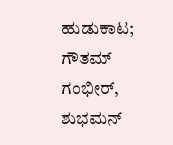ಹುಡುಕಾಟ; ಗೌತಮ್ ಗಂಭೀರ್, ಶುಭಮನ್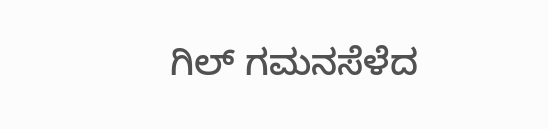ಗಿಲ್ ಗಮನಸೆಳೆದ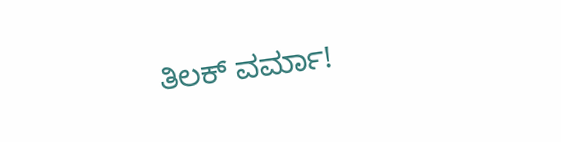ತಿಲಕ್ ವರ್ಮಾ!